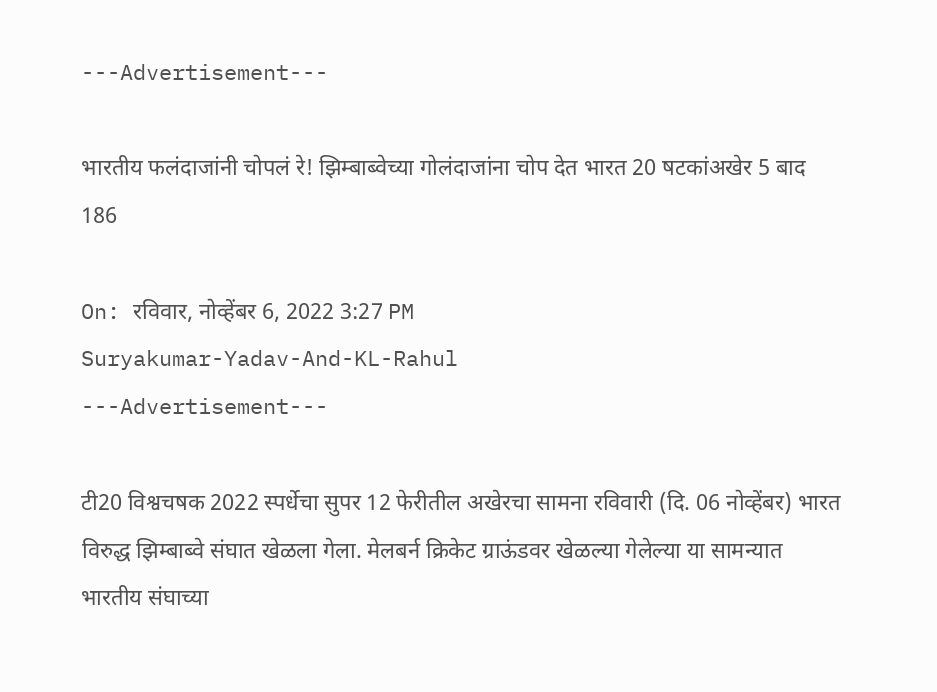---Advertisement---

भारतीय फलंदाजांनी चोपलं रे! झिम्बाब्वेच्या गोलंदाजांना चोप देत भारत 20 षटकांअखेर 5 बाद 186

On: रविवार, नोव्हेंबर 6, 2022 3:27 PM
Suryakumar-Yadav-And-KL-Rahul
---Advertisement---

टी20 विश्वचषक 2022 स्पर्धेचा सुपर 12 फेरीतील अखेरचा सामना रविवारी (दि. 06 नोव्हेंबर) भारत विरुद्ध झिम्बाब्वे संघात खेळला गेला. मेलबर्न क्रिकेट ग्राऊंडवर खेळल्या गेलेल्या या सामन्यात भारतीय संघाच्या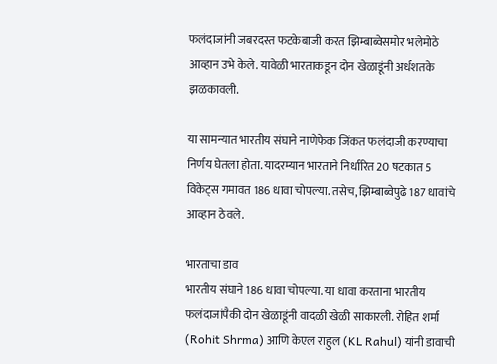फलंदाजांनी जबरदस्त फटकेबाजी करत झिम्बाब्वेसमोर भलेमोठे आव्हान उभे केले. यावेळी भारताकडून दोन खेळाडूंनी अर्धशतके झळकावली.

या सामन्यात भारतीय संघाने नाणेफेक जिंकत फलंदाजी करण्याचा निर्णय घेतला होता. यादरम्यान भारताने निर्धारित 20 षटकात 5 विकेट्स गमावत 186 धावा चोपल्या. तसेच, झिम्बाब्वेपुढे 187 धावांचे आव्हान ठेवले.

भारताचा डाव
भारतीय संघाने 186 धावा चोपल्या. या धावा करताना भारतीय फलंदाजांपैकी दोन खेळाडूंनी वादळी खेळी साकारली. रोहित शर्मा (Rohit Shrma) आणि केएल राहुल (KL Rahul) यांनी डावाची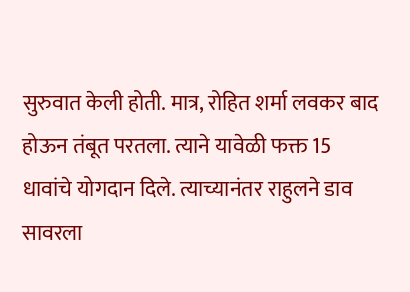सुरुवात केली होती. मात्र, रोहित शर्मा लवकर बाद होऊन तंबूत परतला. त्याने यावेळी फक्त 15 धावांचे योगदान दिले. त्याच्यानंतर राहुलने डाव सावरला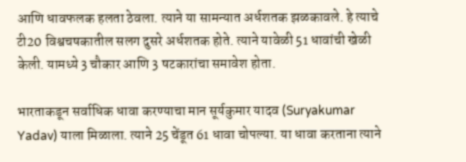आणि धावफलक हलता ठेवला. त्याने या सामन्यात अर्धशतक झळकावले. हे त्याचे टी20 विश्वचषकातील सलग दुसरे अर्धशतक होते. त्याने यावेळी 51 धावांची खेळी केली. यामध्ये 3 चौकार आणि 3 षटकारांचा समावेश होता.

भारताकडून सर्वाधिक धावा करण्याचा मान सूर्यकुमार यादव (Suryakumar Yadav) याला मिळाला. त्याने 25 चेंडूत 61 धावा चोपल्या. या धावा करताना त्याने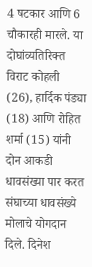4 षटकार आणि 6 चौकारही मारले. या दोघांव्यतिरिक्त विराट कोहली (26), हार्दिक पंड्या (18) आणि रोहित शर्मा (15) यांनी दोन आकडी धावसंख्या पार करत संघाच्या धावसंख्ये मोलाचे योगदान दिले. दिनेश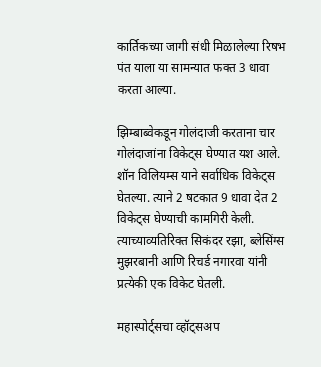कार्तिकच्या जागी संधी मिळालेल्या रिषभ पंत याला या सामन्यात फक्त 3 धावा करता आल्या.

झिम्बाब्वेकडून गोलंदाजी करताना चार गोलंदाजांना विकेट्स घेण्यात यश आले. शॉन विलियम्स याने सर्वाधिक विकेट्स घेतल्या. त्याने 2 षटकात 9 धावा देत 2 विकेट्स घेण्याची कामगिरी केली. त्याच्याव्यतिरिक्त सिकंदर रझा, ब्लेसिंग्स मुझरबानी आणि रिचर्ड नगारवा यांनी प्रत्येकी एक विकेट घेतली.

महास्पोर्ट्सचा व्हॉट्सअप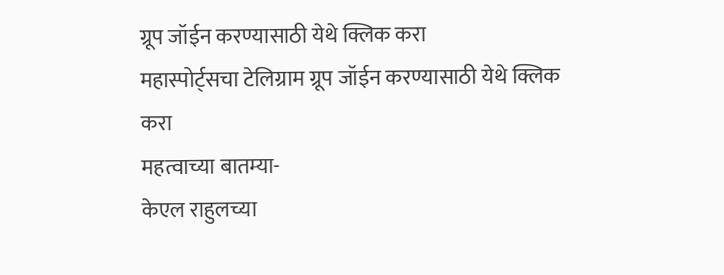ग्रूप जॉईन करण्यासाठी येथे क्लिक करा
महास्पोर्ट्सचा टेलिग्राम ग्रूप जॉईन करण्यासाठी येथे क्लिक करा
महत्वाच्या बातम्या-
केएल राहुलच्या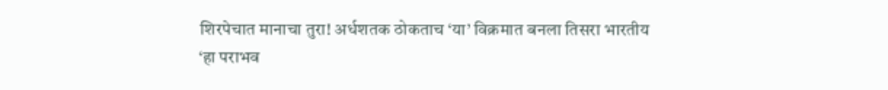शिरपेचात मानाचा तुरा! अर्धशतक ठोकताच ‘या’ विक्रमात बनला तिसरा भारतीय
‘हा पराभव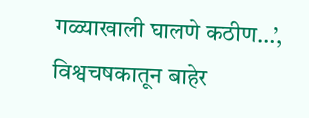गळ्याखाली घालणे कठीण…’, विश्वचषकातून बाहेर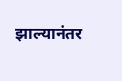झाल्यानंतर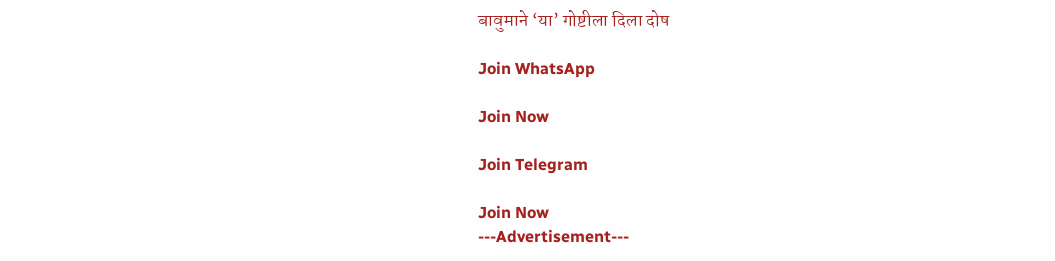बावुमाने ‘या’ गोष्टीला दिला दोष

Join WhatsApp

Join Now

Join Telegram

Join Now
---Advertisement---